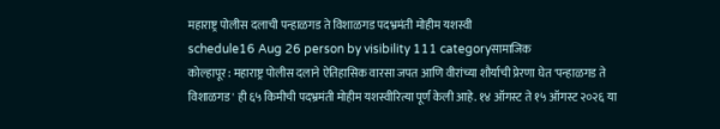महाराष्ट्र पोलीस दलाची पन्हाळगड ते विशाळगड पदभ्रमंती मोहीम यशस्वी
schedule16 Aug 26 person by visibility 111 categoryसामाजिक
कोल्हापूर : महाराष्ट्र पोलीस दलाने ऐतिहासिक वारसा जपत आणि वीरांच्या शौर्याची प्रेरणा घेत 'पन्हाळगड ते विशाळगड' ही ६५ किमीची पदभ्रमंती मोहीम यशस्वीरित्या पूर्ण केली आहे. १४ ऑगस्ट ते १५ ऑगस्ट २०२६ या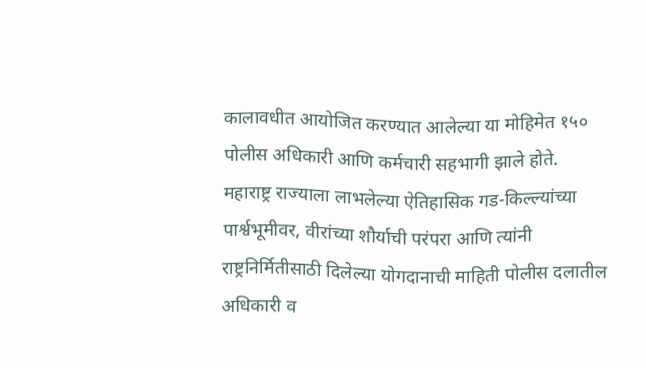कालावधीत आयोजित करण्यात आलेल्या या मोहिमेत १५० पोलीस अधिकारी आणि कर्मचारी सहभागी झाले होते.
महाराष्ट्र राज्याला लाभलेल्या ऐतिहासिक गड-किल्ल्यांच्या पार्श्वभूमीवर, वीरांच्या शौर्याची परंपरा आणि त्यांनी राष्ट्रनिर्मितीसाठी दिलेल्या योगदानाची माहिती पोलीस दलातील अधिकारी व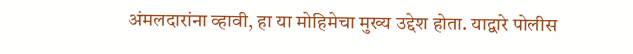अंमलदारांना व्हावी, हा या मोहिमेचा मुख्य उद्देश होता. याद्वारे पोलीस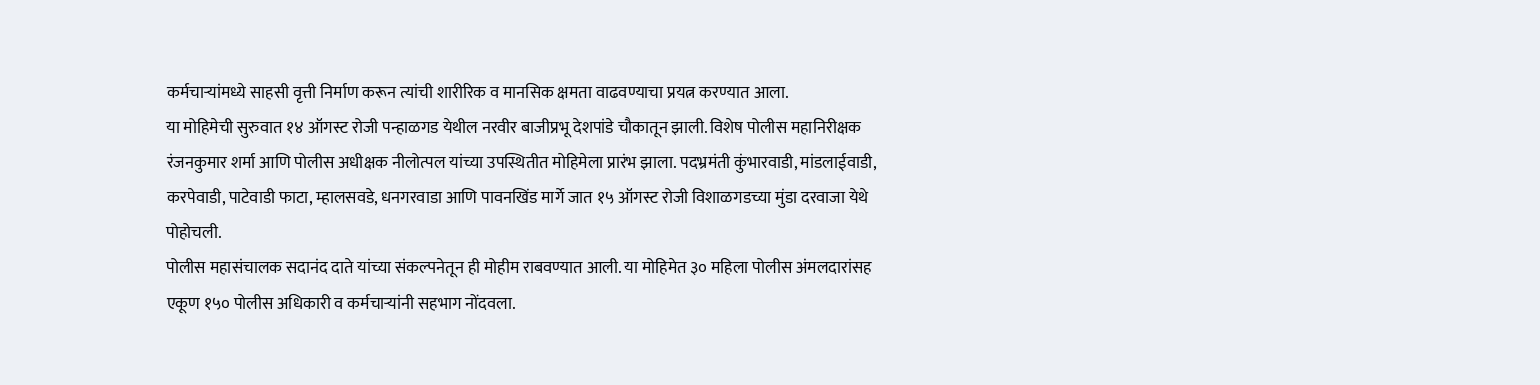कर्मचाऱ्यांमध्ये साहसी वृत्ती निर्माण करून त्यांची शारीरिक व मानसिक क्षमता वाढवण्याचा प्रयत्न करण्यात आला.
या मोहिमेची सुरुवात १४ ऑगस्ट रोजी पन्हाळगड येथील नरवीर बाजीप्रभू देशपांडे चौकातून झाली. विशेष पोलीस महानिरीक्षक रंजनकुमार शर्मा आणि पोलीस अधीक्षक नीलोत्पल यांच्या उपस्थितीत मोहिमेला प्रारंभ झाला. पदभ्रमंती कुंभारवाडी, मांडलाईवाडी, करपेवाडी, पाटेवाडी फाटा, म्हालसवडे, धनगरवाडा आणि पावनखिंड मार्गे जात १५ ऑगस्ट रोजी विशाळगडच्या मुंडा दरवाजा येथे पोहोचली.
पोलीस महासंचालक सदानंद दाते यांच्या संकल्पनेतून ही मोहीम राबवण्यात आली. या मोहिमेत ३० महिला पोलीस अंमलदारांसह एकूण १५० पोलीस अधिकारी व कर्मचाऱ्यांनी सहभाग नोंदवला.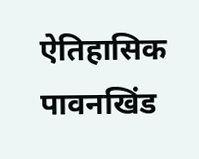ऐतिहासिक पावनखिंड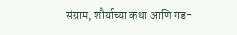संग्राम, शौर्याच्या कथा आणि गड-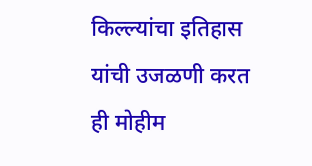किल्ल्यांचा इतिहास यांची उजळणी करत ही मोहीम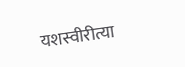यशस्वीरीत्या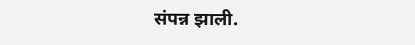संपन्न झाली.